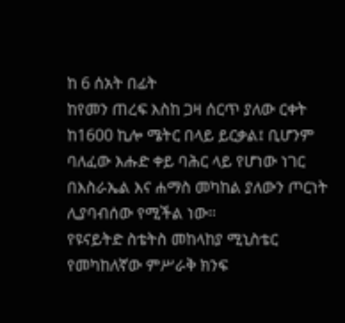ከ 6 ሰአት በፊት
ከየመን ጠረፍ እስከ ጋዛ ሰርጥ ያለው ርቀት ከ1600 ኪሎ ሜትር በላይ ይርቃል፤ ቢሆንም ባለፈው እሑድ ቀይ ባሕር ላይ የሆነው ነገር በእስራኤል እና ሐማስ መካከል ያለውን ጦርነት ሊያባብሰው የሚችል ነው።
የዩናይትድ ስቴትስ መከላከያ ሚኒስቴር የመካከለኛው ምሥራቅ ክንፍ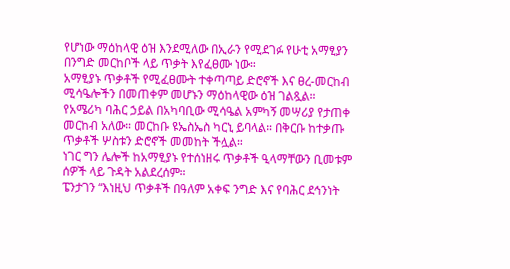የሆነው ማዕከላዊ ዕዝ እንደሚለው በኢራን የሚደገፉ የሁቲ አማፂያን በንግድ መርከቦች ላይ ጥቃት እየፈፀሙ ነው።
አማፂያኑ ጥቃቶች የሚፈፀሙት ተቀጣጣይ ድሮኖች እና ፀረ-መርከብ ሚሳዔሎችን በመጠቀም መሆኑን ማዕከላዊው ዕዝ ገልጿል።
የአሜሪካ ባሕር ኃይል በአካባቢው ሚሳዔል አምካኝ መሣሪያ የታጠቀ መርከብ አለው። መርከቡ ዩኤስኤስ ካርኒ ይባላል። በቅርቡ ከተቃጡ ጥቃቶች ሦስቱን ድሮኖች መመከት ችሏል።
ነገር ግን ሌሎች ከአማፂያኑ የተሰነዘሩ ጥቃቶች ዒላማቸውን ቢመቱም ሰዎች ላይ ጉዳት አልደረሰም።
ፔንታገን “እነዚህ ጥቃቶች በዓለም አቀፍ ንግድ እና የባሕር ደኅንነት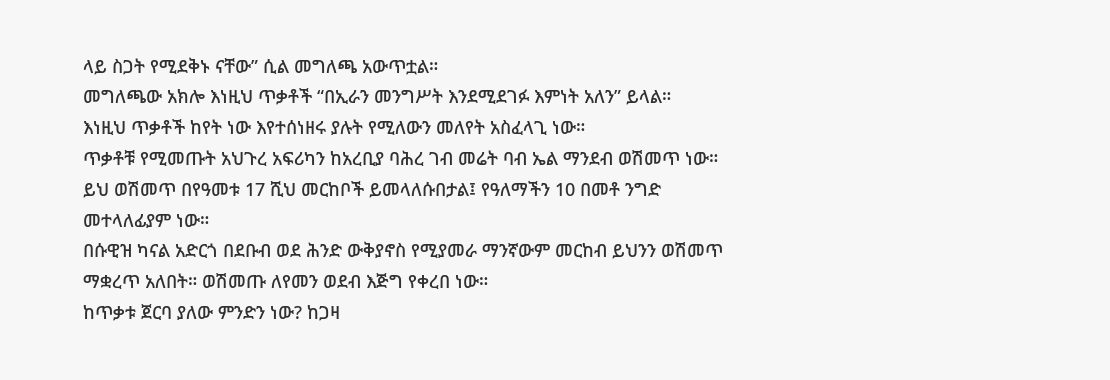ላይ ስጋት የሚደቅኑ ናቸው” ሲል መግለጫ አውጥቷል።
መግለጫው አክሎ እነዚህ ጥቃቶች “በኢራን መንግሥት እንደሚደገፉ እምነት አለን” ይላል።
እነዚህ ጥቃቶች ከየት ነው እየተሰነዘሩ ያሉት የሚለውን መለየት አስፈላጊ ነው።
ጥቃቶቹ የሚመጡት አህጉረ አፍሪካን ከአረቢያ ባሕረ ገብ መሬት ባብ ኤል ማንደብ ወሽመጥ ነው። ይህ ወሽመጥ በየዓመቱ 17 ሺህ መርከቦች ይመላለሱበታል፤ የዓለማችን 10 በመቶ ንግድ መተላለፊያም ነው።
በሱዊዝ ካናል አድርጎ በደቡብ ወደ ሕንድ ውቅያኖስ የሚያመራ ማንኛውም መርከብ ይህንን ወሽመጥ ማቋረጥ አለበት። ወሽመጡ ለየመን ወደብ እጅግ የቀረበ ነው።
ከጥቃቱ ጀርባ ያለው ምንድን ነው? ከጋዛ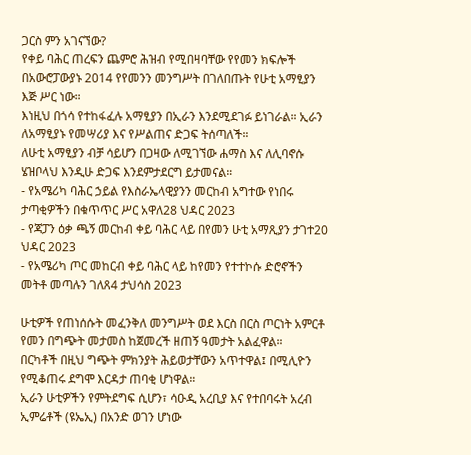ጋርስ ምን አገናኘው?
የቀይ ባሕር ጠረፍን ጨምሮ ሕዝብ የሚበዛባቸው የየመን ክፍሎች በአውሮፓውያኑ 2014 የየመንን መንግሥት በገለበጡት የሁቲ አማፂያን እጅ ሥር ነው።
እነዚህ በጎሳ የተከፋፈሉ አማፂያን በኢራን እንደሚደገፉ ይነገራል። ኢራን ለአማፂያኑ የመሣሪያ እና የሥልጠና ድጋፍ ትሰጣለች።
ለሁቲ አማፂያን ብቻ ሳይሆን በጋዛው ለሚገኘው ሐማስ እና ለሊባኖሱ ሄዝቦላህ እንዲሁ ድጋፍ እንደምታደርግ ይታመናል።
- የአሜሪካ ባሕር ኃይል የእስራኤላዊያንን መርከብ አግተው የነበሩ ታጣቂዎችን በቁጥጥር ሥር አዋለ28 ህዳር 2023
- የጃፓን ዕቃ ጫኝ መርከብ ቀይ ባሕር ላይ በየመን ሁቲ አማጺያን ታገተ20 ህዳር 2023
- የአሜሪካ ጦር መከርብ ቀይ ባሕር ላይ ከየመን የተተኮሱ ድሮኖችን መትቶ መጣሉን ገለጸ4 ታህሳስ 2023

ሁቲዎች የጠነሰሱት መፈንቅለ መንግሥት ወደ እርስ በርስ ጦርነት አምርቶ የመን በግጭት መታመስ ከጀመረች ዘጠኝ ዓመታት አልፈዋል።
በርካቶች በዚህ ግጭት ምክንያት ሕይወታቸውን አጥተዋል፤ በሚሊዮን የሚቆጠሩ ደግሞ እርዳታ ጠባቂ ሆነዋል።
ኢራን ሁቲዎችን የምትደግፍ ሲሆን፣ ሳዑዲ አረቢያ እና የተበባሩት አረብ ኢምሬቶች (ዩኤኢ) በአንድ ወገን ሆነው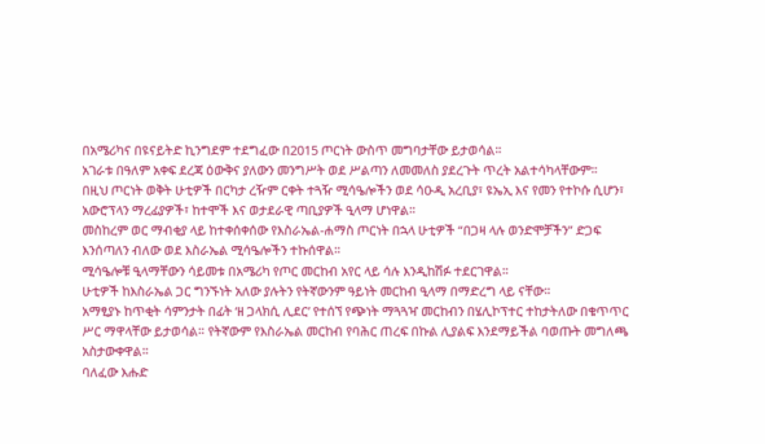በአሜሪካና በዩናይትድ ኪንግደም ተደግፈው በ2015 ጦርነት ውስጥ መግባታቸው ይታወሳል።
አገራቱ በዓለም አቀፍ ደረጃ ዕውቅና ያለውን መንግሥት ወደ ሥልጣን ለመመለስ ያደረጉት ጥረት አልተሳካላቸውም።
በዚህ ጦርነት ወቅት ሁቲዎች በርካታ ረዥም ርቀት ተጓዥ ሚሳዔሎችን ወደ ሳዑዲ አረቢያ፣ ዩኤኢ እና የመን የተኮሱ ሲሆን፣ አውሮፕላን ማረፊያዎች፣ ከተሞች እና ወታደራዊ ጣቢያዎች ዒላማ ሆነዋል።
መስከረም ወር ማብቂያ ላይ ከተቀሰቀሰው የእስራኤል-ሐማስ ጦርነት በኋላ ሁቲዎች “በጋዛ ላሉ ወንድሞቻችን” ድጋፍ እንሰጣለን ብለው ወደ እስራኤል ሚሳዔሎችን ተኩሰዋል።
ሚሳዔሎቹ ዒላማቸውን ሳይመቱ በአሜሪካ የጦር መርከብ አየር ላይ ሳሉ እንዲከሽፉ ተደርገዋል።
ሁቲዎች ከእስራኤል ጋር ግንኙነት አለው ያሉትን የትኛውንም ዓይነት መርከብ ዒላማ በማድረግ ላይ ናቸው።
አማፂያኑ ከጥቂት ሳምንታት በፊት ‘ዘ ጋላክሲ ሊደር’ የተሰኘ የጭነት ማጓጓዣ መርከብን በሄሊኮፕተር ተከታትለው በቁጥጥር ሥር ማዋላቸው ይታወሳል። የትኛውም የእስራኤል መርከብ የባሕር ጠረፍ በኩል ሊያልፍ እንደማይችል ባወጡት መግለጫ አስታውቀዋል።
ባለፈው እሑድ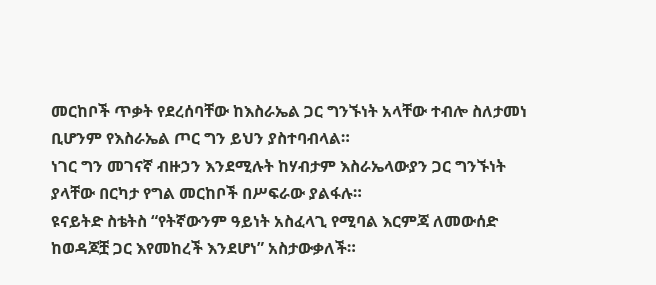መርከቦች ጥቃት የደረሰባቸው ከእስራኤል ጋር ግንኙነት አላቸው ተብሎ ስለታመነ ቢሆንም የእስራኤል ጦር ግን ይህን ያስተባብላል።
ነገር ግን መገናኛ ብዙኃን እንደሚሉት ከሃብታም እስራኤላውያን ጋር ግንኙነት ያላቸው በርካታ የግል መርከቦች በሥፍራው ያልፋሉ።
ዩናይትድ ስቴትስ “የትኛውንም ዓይነት አስፈላጊ የሚባል እርምጃ ለመውሰድ ከወዳጆቿ ጋር እየመከረች እንደሆነ” አስታውቃለች።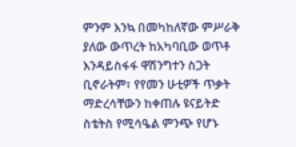ምንም እንኳ በመካከለኛው ምሥራቅ ያለው ውጥረት ከአካባቢው ወጥቶ እንዳይስፋፋ ዋሽንግተን ስጋት ቢኖራትም፣ የየመን ሁቲዎች ጥቃት ማድረሳቸውን ከቀጠሉ ዩናይትድ ስቴትስ የሚሳዔል ምንጭ የሆኑ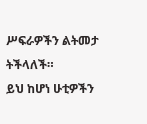ሥፍራዎችን ልትመታ ትችላለች።
ይህ ከሆነ ሁቲዎችን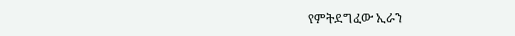የምትደግፈው ኢራን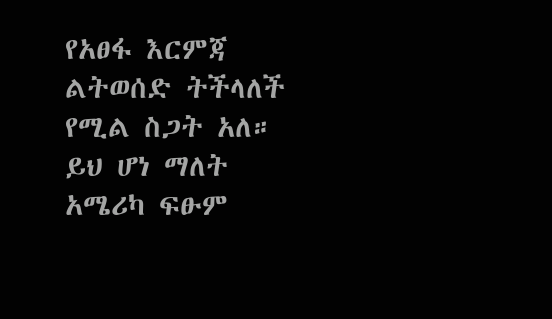የአፀፋ እርምጃ ልትወሰድ ትችላለች የሚል ስጋት አለ። ይህ ሆነ ማለት አሜሪካ ፍፁም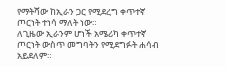የማትሻው ከኢራን ጋር የሚደረግ ቀጥተኛ ጦርነት ተነሳ ማለት ነው።
ለጊዜው ኢራንም ሆነች አሜሪካ ቀጥተኛ ጦርነት ውስጥ መግባትን የሚደግፉት ሐሳብ አይደለም።